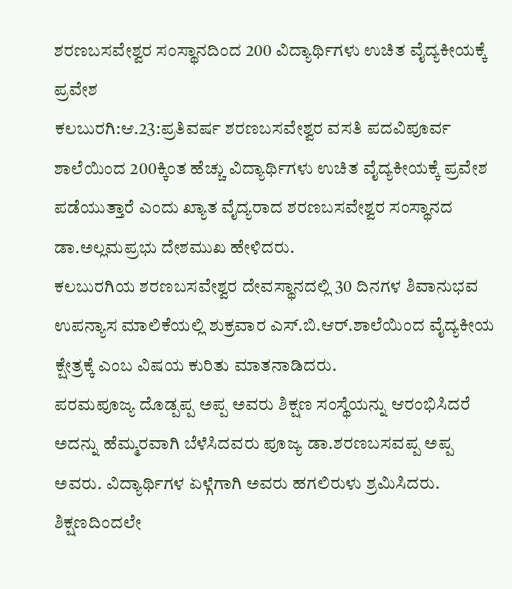ಶರಣಬಸವೇಶ್ವರ ಸಂಸ್ಥಾನದಿಂದ 200 ವಿದ್ಯಾರ್ಥಿಗಳು ಉಚಿತ ವೈದ್ಯಕೀಯಕ್ಕೆ ಪ್ರವೇಶ
ಕಲಬುರಗಿ:ಆ.23:ಪ್ರತಿವರ್ಷ ಶರಣಬಸವೇಶ್ವರ ವಸತಿ ಪದವಿಪೂರ್ವ ಶಾಲೆಯಿಂದ 200ಕ್ಕಿಂತ ಹೆಚ್ಚು ವಿದ್ಯಾರ್ಥಿಗಳು ಉಚಿತ ವೈದ್ಯಕೀಯಕ್ಕೆ ಪ್ರವೇಶ ಪಡೆಯುತ್ತಾರೆ ಎಂದು ಖ್ಯಾತ ವೈದ್ಯರಾದ ಶರಣಬಸವೇಶ್ವರ ಸಂಸ್ಥಾನದ ಡಾ.ಅಲ್ಲಮಪ್ರಭು ದೇಶಮುಖ ಹೇಳಿದರು.
ಕಲಬುರಗಿಯ ಶರಣಬಸವೇಶ್ವರ ದೇವಸ್ಥಾನದಲ್ಲಿ 30 ದಿನಗಳ ಶಿವಾನುಭವ ಉಪನ್ಯಾಸ ಮಾಲಿಕೆಯಲ್ಲಿ ಶುಕ್ರವಾರ ಎಸ್.ಬಿ.ಆರ್.ಶಾಲೆಯಿಂದ ವೈದ್ಯಕೀಯ ಕ್ಷೇತ್ರಕ್ಕೆ ಎಂಬ ವಿಷಯ ಕುರಿತು ಮಾತನಾಡಿದರು.
ಪರಮಪೂಜ್ಯ ದೊಡ್ಪಪ್ಪ ಅಪ್ಪ ಅವರು ಶಿಕ್ಷಣ ಸಂಸ್ಥೆಯನ್ನು ಆರಂಭಿಸಿದರೆ ಅದನ್ನು ಹೆಮ್ಮರವಾಗಿ ಬೆಳೆಸಿದವರು ಪೂಜ್ಯ ಡಾ.ಶರಣಬಸವಪ್ಪ ಅಪ್ಪ ಅವರು. ವಿದ್ಯಾರ್ಥಿಗಳ ಏಳ್ಗೆಗಾಗಿ ಅವರು ಹಗಲಿರುಳು ಶ್ರಮಿಸಿದರು. ಶಿಕ್ಷಣದಿಂದಲೇ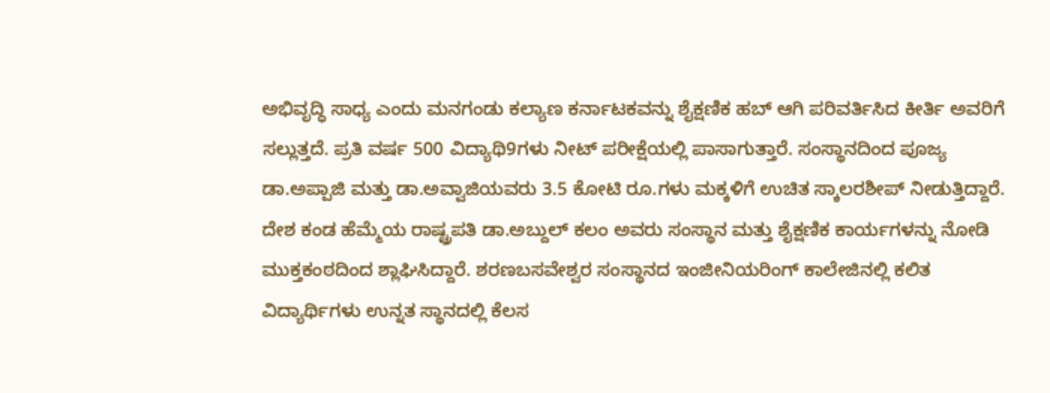ಅಭಿವೃದ್ಧಿ ಸಾಧ್ಯ ಎಂದು ಮನಗಂಡು ಕಲ್ಯಾಣ ಕರ್ನಾಟಕವನ್ನು ಶೈಕ್ಷಣಿಕ ಹಬ್ ಆಗಿ ಪರಿವರ್ತಿಸಿದ ಕೀರ್ತಿ ಅವರಿಗೆ ಸಲ್ಲುತ್ತದೆ. ಪ್ರತಿ ವರ್ಷ 500 ವಿದ್ಯಾಥಿ9ಗಳು ನೀಟ್ ಪರೀಕ್ಷೆಯಲ್ಲಿ ಪಾಸಾಗುತ್ತಾರೆ. ಸಂಸ್ಥಾನದಿಂದ ಪೂಜ್ಯ ಡಾ.ಅಪ್ಪಾಜಿ ಮತ್ತು ಡಾ.ಅವ್ವಾಜಿಯವರು 3.5 ಕೋಟಿ ರೂ.ಗಳು ಮಕ್ಕಳಿಗೆ ಉಚಿತ ಸ್ಕಾಲರಶೀಪ್ ನೀಡುತ್ತಿದ್ದಾರೆ. ದೇಶ ಕಂಡ ಹೆಮ್ಮೆಯ ರಾಷ್ಟ್ರಪತಿ ಡಾ.ಅಬ್ದುಲ್ ಕಲಂ ಅವರು ಸಂಸ್ಥಾನ ಮತ್ತು ಶೈಕ್ಷಣಿಕ ಕಾರ್ಯಗಳನ್ನು ನೋಡಿ ಮುಕ್ತಕಂಠದಿಂದ ಶ್ಲಾಘಿಸಿದ್ದಾರೆ. ಶರಣಬಸವೇಶ್ವರ ಸಂಸ್ಥಾನದ ಇಂಜೀನಿಯರಿಂಗ್ ಕಾಲೇಜಿನಲ್ಲಿ ಕಲಿತ ವಿದ್ಯಾರ್ಥಿಗಳು ಉನ್ನತ ಸ್ಥಾನದಲ್ಲಿ ಕೆಲಸ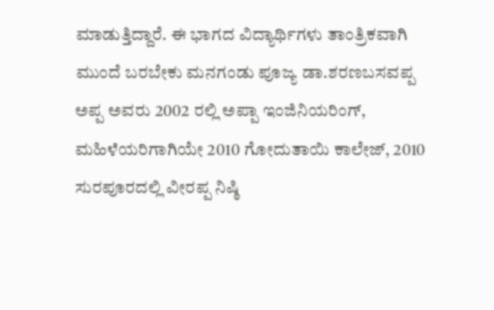ಮಾಡುತ್ತಿದ್ದಾರೆ. ಈ ಭಾಗದ ವಿದ್ಯಾರ್ಥಿಗಳು ತಾಂತ್ರಿಕವಾಗಿ ಮುಂದೆ ಬರಬೇಕು ಮನಗಂಡು ಪೂಜ್ಯ ಡಾ.ಶರಣಬಸವಪ್ಪ ಅಪ್ಪ ಅವರು 2002 ರಲ್ಲಿ ಅಪ್ಪಾ ಇಂಜಿನಿಯರಿಂಗ್, ಮಹಿಳೆಯರಿಗಾಗಿಯೇ 2010 ಗೋದುತಾಯಿ ಕಾಲೇಜ್, 2010 ಸುರಪೂರದಲ್ಲಿ ವೀರಪ್ಪ ನಿಷ್ಠಿ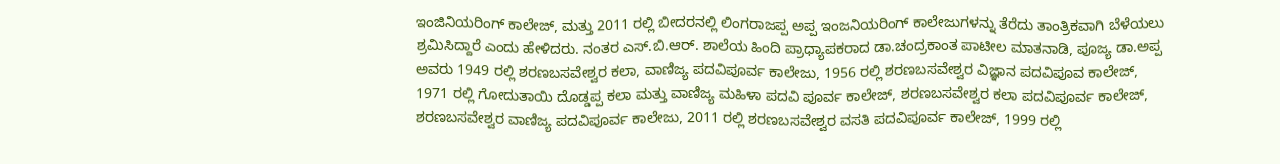ಇಂಜಿನಿಯರಿಂಗ್ ಕಾಲೇಜ್, ಮತ್ತು 2011 ರಲ್ಲಿ ಬೀದರನಲ್ಲಿ ಲಿಂಗರಾಜಪ್ಪ ಅಪ್ಪ ಇಂಜನಿಯರಿಂಗ್ ಕಾಲೇಜುಗಳನ್ನು ತೆರೆದು ತಾಂತ್ರಿಕವಾಗಿ ಬೆಳೆಯಲು ಶ್ರಮಿಸಿದ್ದಾರೆ ಎಂದು ಹೇಳಿದರು. ನಂತರ ಎಸ್.ಬಿ.ಆರ್. ಶಾಲೆಯ ಹಿಂದಿ ಪ್ರಾಧ್ಯಾಪಕರಾದ ಡಾ.ಚಂದ್ರಕಾಂತ ಪಾಟೀಲ ಮಾತನಾಡಿ, ಪೂಜ್ಯ ಡಾ.ಅಪ್ಪ ಅವರು 1949 ರಲ್ಲಿ ಶರಣಬಸವೇಶ್ವರ ಕಲಾ, ವಾಣಿಜ್ಯ ಪದವಿಪೂರ್ವ ಕಾಲೇಜು, 1956 ರಲ್ಲಿ ಶರಣಬಸವೇಶ್ವರ ವಿಜ್ಞಾನ ಪದವಿಪೂವ ಕಾಲೇಜ್, 1971 ರಲ್ಲಿ ಗೋದುತಾಯಿ ದೊಡ್ಡಪ್ಪ ಕಲಾ ಮತ್ತು ವಾಣಿಜ್ಯ ಮಹಿಳಾ ಪದವಿ ಪೂರ್ವ ಕಾಲೇಜ್, ಶರಣಬಸವೇಶ್ವರ ಕಲಾ ಪದವಿಪೂರ್ವ ಕಾಲೇಜ್, ಶರಣಬಸವೇಶ್ವರ ವಾಣಿಜ್ಯ ಪದವಿಪೂರ್ವ ಕಾಲೇಜು, 2011 ರಲ್ಲಿ ಶರಣಬಸವೇಶ್ವರ ವಸತಿ ಪದವಿಪೂರ್ವ ಕಾಲೇಜ್, 1999 ರಲ್ಲಿ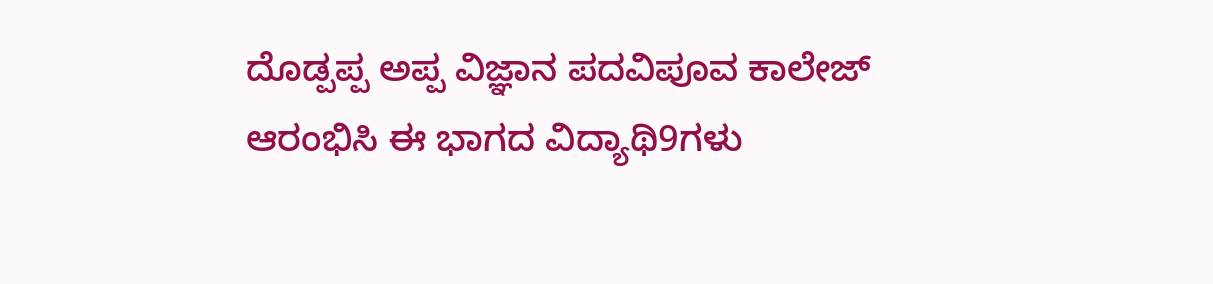ದೊಡ್ಪಪ್ಪ ಅಪ್ಪ ವಿಜ್ಞಾನ ಪದವಿಪೂವ ಕಾಲೇಜ್ ಆರಂಭಿಸಿ ಈ ಭಾಗದ ವಿದ್ಯಾಥಿ9ಗಳು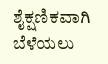ಶೈಕ್ಷಣಿಕವಾಗಿ ಬೆಳೆಯಲು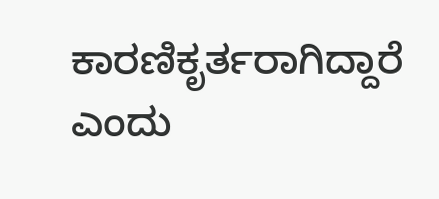ಕಾರಣಿಕೃರ್ತರಾಗಿದ್ದಾರೆ ಎಂದು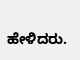ಹೇಳಿದರು.